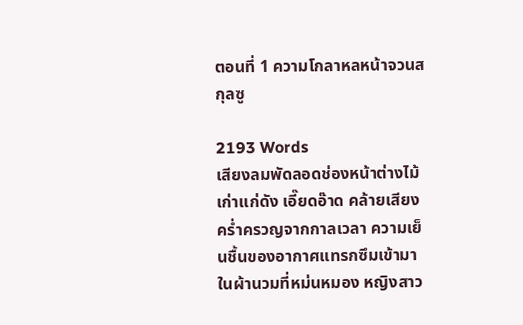ตอนที่ 1 ความโกลาหลหน้าจวนสกุลซู

2193 Words
เสียงลมพัดลอดช่องหน้าต่างไม้เก่าแก่ดัง เอี๊ยดอ๊าด คล้ายเสียงคร่ำครวญจากกาลเวลา ความเย็นชื้นของอากาศแทรกซึมเข้ามาในผ้านวมที่หม่นหมอง หญิงสาว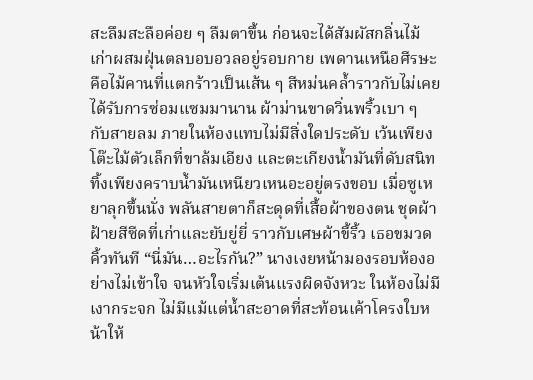สะลึมสะลือค่อย ๆ ลืมตาขึ้น ก่อนจะได้สัมผัสกลิ่นไม้เก่าผสมฝุ่นตลบอบอวลอยู่รอบกาย เพดานเหนือศีรษะคือไม้คานที่แตกร้าวเป็นเส้น ๆ สีหม่นคล้ำราวกับไม่เคยได้รับการซ่อมแซมมานาน ผ้าม่านขาดวิ่นพริ้วเบา ๆ กับสายลม ภายในห้องแทบไม่มีสิ่งใดประดับ เว้นเพียงโต๊ะไม้ตัวเล็กที่ขาล้มเอียง และตะเกียงน้ำมันที่ดับสนิท ทิ้งเพียงคราบน้ำมันเหนียวเหนอะอยู่ตรงขอบ เมื่อซูเหยาลุกขึ้นนั่ง พลันสายตาก็สะดุดที่เสื้อผ้าของตน ชุดผ้าฝ้ายสีซีดที่เก่าและยับยู่ยี่ ราวกับเศษผ้าขี้ริ้ว เธอขมวดคิ้วทันที “นี่มัน…อะไรกัน?” นางเงยหน้ามองรอบห้องอย่างไม่เข้าใจ จนหัวใจเริ่มเต้นแรงผิดจังหวะ ในห้องไม่มีเงากระจก ไม่มีแม้แต่น้ำสะอาดที่สะท้อนเค้าโครงใบหน้าให้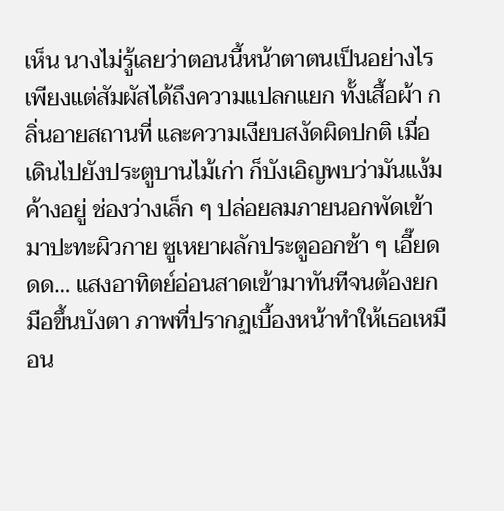เห็น นางไม่รู้เลยว่าตอนนี้หน้าตาตนเป็นอย่างไร เพียงแต่สัมผัสได้ถึงความแปลกแยก ทั้งเสื้อผ้า กลิ่นอายสถานที่ และความเงียบสงัดผิดปกติ เมื่อเดินไปยังประตูบานไม้เก่า ก็บังเอิญพบว่ามันแง้มค้างอยู่ ช่องว่างเล็ก ๆ ปล่อยลมภายนอกพัดเข้ามาปะทะผิวกาย ซูเหยาผลักประตูออกช้า ๆ เอี๊ยดดด… แสงอาทิตย์อ่อนสาดเข้ามาทันทีจนต้องยกมือขึ้นบังตา ภาพที่ปรากฏเบื้องหน้าทำให้เธอเหมือน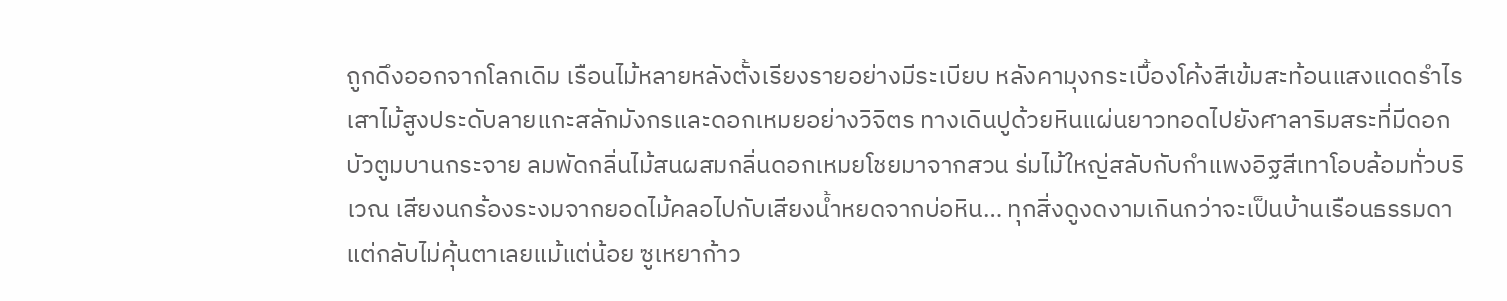ถูกดึงออกจากโลกเดิม เรือนไม้หลายหลังตั้งเรียงรายอย่างมีระเบียบ หลังคามุงกระเบื้องโค้งสีเข้มสะท้อนแสงแดดรำไร เสาไม้สูงประดับลายแกะสลักมังกรและดอกเหมยอย่างวิจิตร ทางเดินปูด้วยหินแผ่นยาวทอดไปยังศาลาริมสระที่มีดอกบัวตูมบานกระจาย ลมพัดกลิ่นไม้สนผสมกลิ่นดอกเหมยโชยมาจากสวน ร่มไม้ใหญ่สลับกับกำแพงอิฐสีเทาโอบล้อมทั่วบริเวณ เสียงนกร้องระงมจากยอดไม้คลอไปกับเสียงน้ำหยดจากบ่อหิน… ทุกสิ่งดูงดงามเกินกว่าจะเป็นบ้านเรือนธรรมดา แต่กลับไม่คุ้นตาเลยแม้แต่น้อย ซูเหยาก้าว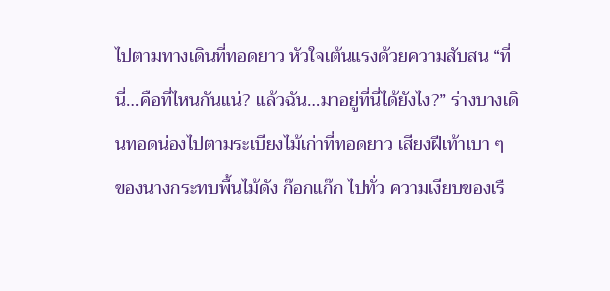ไปตามทางเดินที่ทอดยาว หัวใจเต้นแรงด้วยความสับสน “ที่นี่…คือที่ไหนกันแน่? แล้วฉัน…มาอยู่ที่นี่ได้ยังไง?” ร่างบางเดินทอดน่องไปตามระเบียงไม้เก่าที่ทอดยาว เสียงฝีเท้าเบา ๆ ของนางกระทบพื้นไม้ดัง ก๊อกแก๊ก ไปทั่ว ความเงียบของเรื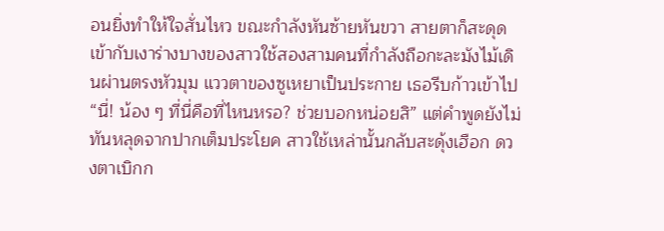อนยิ่งทำให้ใจสั่นไหว ขณะกำลังหันซ้ายหันขวา สายตาก็สะดุดเข้ากับเงาร่างบางของสาวใช้สองสามคนที่กำลังถือกะละมังไม้เดินผ่านตรงหัวมุม แววตาของซูเหยาเป็นประกาย เธอรีบก้าวเข้าไป “นี่! น้อง ๆ ที่นี่คือที่ไหนหรอ? ช่วยบอกหน่อยสิ” แต่คำพูดยังไม่ทันหลุดจากปากเต็มประโยค สาวใช้เหล่านั้นกลับสะดุ้งเฮือก ดวงตาเบิกก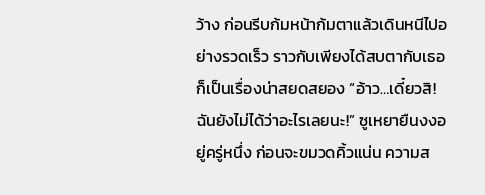ว้าง ก่อนรีบก้มหน้าก้มตาแล้วเดินหนีไปอย่างรวดเร็ว ราวกับเพียงได้สบตากับเธอก็เป็นเรื่องน่าสยดสยอง “อ้าว…เดี๋ยวสิ! ฉันยังไม่ได้ว่าอะไรเลยนะ!” ซูเหยายืนงงอยู่ครู่หนึ่ง ก่อนจะขมวดคิ้วแน่น ความส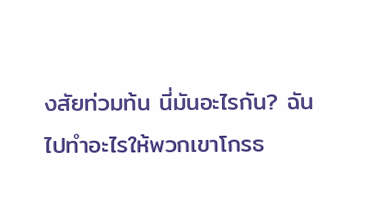งสัยท่วมท้น นี่มันอะไรกัน? ฉันไปทำอะไรให้พวกเขาโกรธ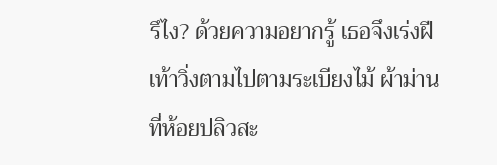รึไง? ด้วยความอยากรู้ เธอจึงเร่งฝีเท้าวิ่งตามไปตามระเบียงไม้ ผ้าม่านที่ห้อยปลิวสะ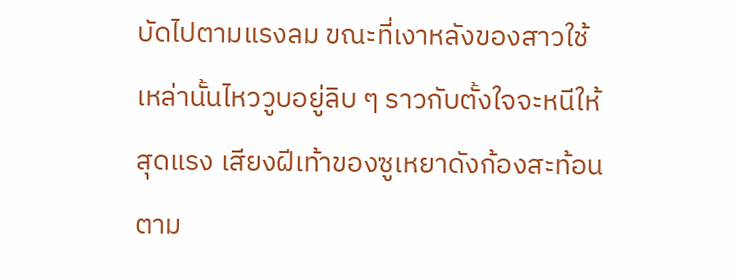บัดไปตามแรงลม ขณะที่เงาหลังของสาวใช้เหล่านั้นไหววูบอยู่ลิบ ๆ ราวกับตั้งใจจะหนีให้สุดแรง เสียงฝีเท้าของซูเหยาดังก้องสะท้อนตาม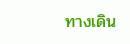ทางเดิน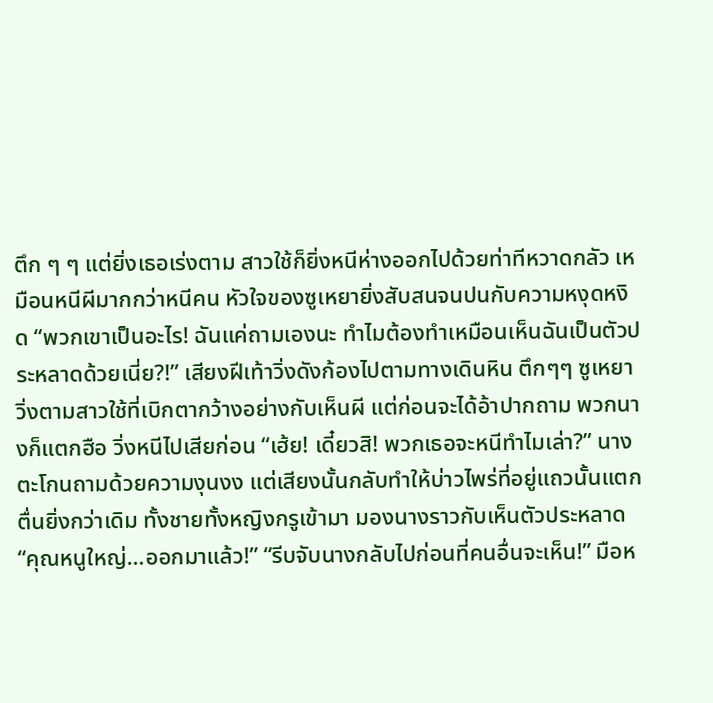ตึก ๆ ๆ แต่ยิ่งเธอเร่งตาม สาวใช้ก็ยิ่งหนีห่างออกไปด้วยท่าทีหวาดกลัว เหมือนหนีผีมากกว่าหนีคน หัวใจของซูเหยายิ่งสับสนจนปนกับความหงุดหงิด “พวกเขาเป็นอะไร! ฉันแค่ถามเองนะ ทำไมต้องทำเหมือนเห็นฉันเป็นตัวประหลาดด้วยเนี่ย?!” เสียงฝีเท้าวิ่งดังก้องไปตามทางเดินหิน ตึกๆๆ ซูเหยาวิ่งตามสาวใช้ที่เบิกตากว้างอย่างกับเห็นผี แต่ก่อนจะได้อ้าปากถาม พวกนางก็แตกฮือ วิ่งหนีไปเสียก่อน “เฮ้ย! เดี๋ยวสิ! พวกเธอจะหนีทำไมเล่า?” นางตะโกนถามด้วยความงุนงง แต่เสียงนั้นกลับทำให้บ่าวไพร่ที่อยู่แถวนั้นแตกตื่นยิ่งกว่าเดิม ทั้งชายทั้งหญิงกรูเข้ามา มองนางราวกับเห็นตัวประหลาด “คุณหนูใหญ่…ออกมาแล้ว!” “รีบจับนางกลับไปก่อนที่คนอื่นจะเห็น!” มือห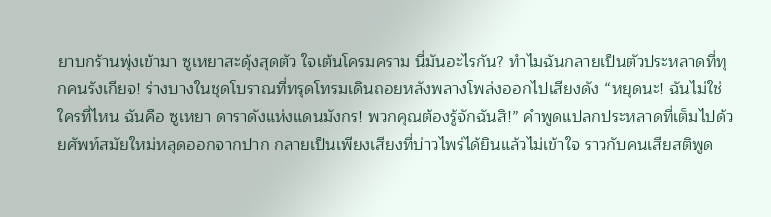ยาบกร้านพุ่งเข้ามา ซูเหยาสะดุ้งสุดตัว ใจเต้นโครมคราม นี่มันอะไรกัน? ทำไมฉันกลายเป็นตัวประหลาดที่ทุกคนรังเกียจ! ร่างบางในชุดโบราณที่ทรุดโทรมเดินถอยหลังพลางโพล่งออกไปเสียงดัง “หยุดนะ! ฉันไม่ใช่ใครที่ไหน ฉันคือ ซูเหยา ดาราดังแห่งแดนมังกร! พวกคุณต้องรู้จักฉันสิ!” คำพูดแปลกประหลาดที่เต็มไปด้วยศัพท์สมัยใหม่หลุดออกจากปาก กลายเป็นเพียงเสียงที่บ่าวไพร่ได้ยินแล้วไม่เข้าใจ ราวกับคนเสียสติพูด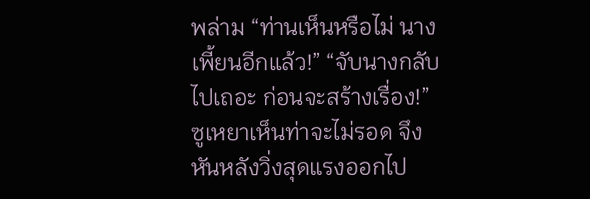พล่าม “ท่านเห็นหรือไม่ นางเพี้ยนอีกแล้ว!” “จับนางกลับไปเถอะ ก่อนจะสร้างเรื่อง!” ซูเหยาเห็นท่าจะไม่รอด จึงหันหลังวิ่งสุดแรงออกไป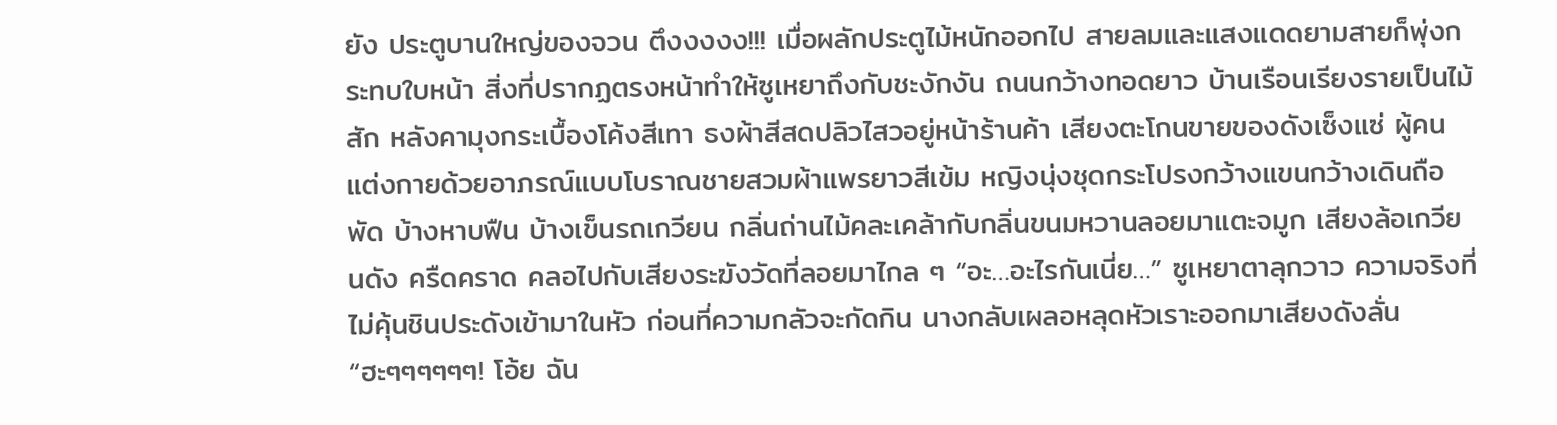ยัง ประตูบานใหญ่ของจวน ตึงงงงง!!! เมื่อผลักประตูไม้หนักออกไป สายลมและแสงแดดยามสายก็พุ่งกระทบใบหน้า สิ่งที่ปรากฏตรงหน้าทำให้ซูเหยาถึงกับชะงักงัน ถนนกว้างทอดยาว บ้านเรือนเรียงรายเป็นไม้สัก หลังคามุงกระเบื้องโค้งสีเทา ธงผ้าสีสดปลิวไสวอยู่หน้าร้านค้า เสียงตะโกนขายของดังเซ็งแซ่ ผู้คนแต่งกายด้วยอาภรณ์แบบโบราณชายสวมผ้าแพรยาวสีเข้ม หญิงนุ่งชุดกระโปรงกว้างแขนกว้างเดินถือพัด บ้างหาบฟืน บ้างเข็นรถเกวียน กลิ่นถ่านไม้คละเคล้ากับกลิ่นขนมหวานลอยมาแตะจมูก เสียงล้อเกวียนดัง ครืดคราด คลอไปกับเสียงระฆังวัดที่ลอยมาไกล ๆ “อะ…อะไรกันเนี่ย…” ซูเหยาตาลุกวาว ความจริงที่ไม่คุ้นชินประดังเข้ามาในหัว ก่อนที่ความกลัวจะกัดกิน นางกลับเผลอหลุดหัวเราะออกมาเสียงดังลั่น “ฮะๆๆๆๆๆๆ! โอ้ย ฉัน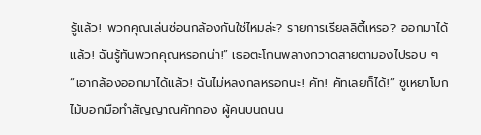รู้แล้ว! พวกคุณเล่นซ่อนกล้องกันใช่ไหมล่ะ? รายการเรียลลิตี้เหรอ? ออกมาได้แล้ว! ฉันรู้ทันพวกคุณหรอกน่า!” เธอตะโกนพลางกวาดสายตามองไปรอบ ๆ “เอากล้องออกมาได้แล้ว! ฉันไม่หลงกลหรอกนะ! คัท! คัทเลยก็ได้!” ซูเหยาโบกไม้บอกมือทำสัญญาณคัทกอง ผู้คนบนถนน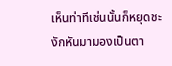เห็นท่าทีเช่นนั้นก็หยุดชะงักหันมามองเป็นตา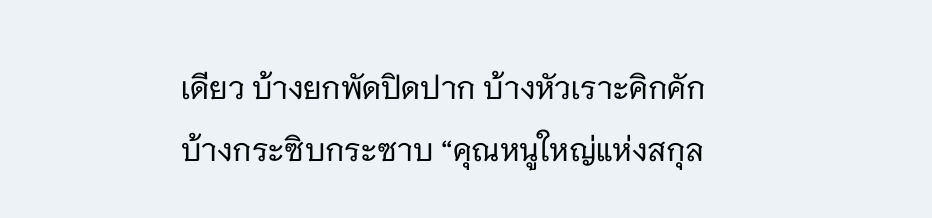เดียว บ้างยกพัดปิดปาก บ้างหัวเราะคิกคัก บ้างกระซิบกระซาบ “คุณหนูใหญ่แห่งสกุล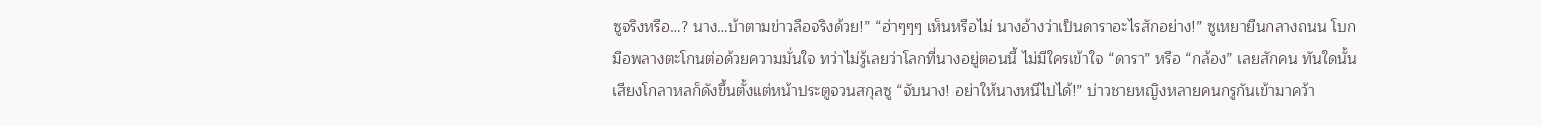ซูจริงหรือ…? นาง…บ้าตามข่าวลือจริงด้วย!” “ฮ่าๆๆๆ เห็นหรือไม่ นางอ้างว่าเป็นดาราอะไรสักอย่าง!” ซูเหยายืนกลางถนน โบกมือพลางตะโกนต่อด้วยความมั่นใจ ทว่าไม่รู้เลยว่าโลกที่นางอยู่ตอนนี้ ไม่มีใครเข้าใจ “ดารา” หรือ “กล้อง” เลยสักคน ทันใดนั้นเสียงโกลาหลก็ดังขึ้นตั้งแต่หน้าประตูจวนสกุลซู “จับนาง! อย่าให้นางหนีไปได้!” บ่าวชายหญิงหลายคนกรูกันเข้ามาคว้า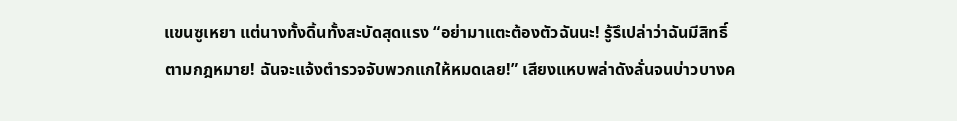แขนซูเหยา แต่นางทั้งดิ้นทั้งสะบัดสุดแรง “อย่ามาแตะต้องตัวฉันนะ! รู้รึเปล่าว่าฉันมีสิทธิ์ตามกฎหมาย! ฉันจะแจ้งตำรวจจับพวกแกให้หมดเลย!” เสียงแหบพล่าดังลั่นจนบ่าวบางค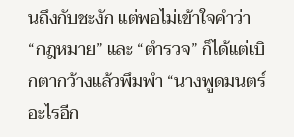นถึงกับชะงัก แต่พอไม่เข้าใจคำว่า “กฎหมาย” และ “ตำรวจ” ก็ได้แต่เบิกตากว้างแล้วพึมพำ “นางพูดมนตร์อะไรอีก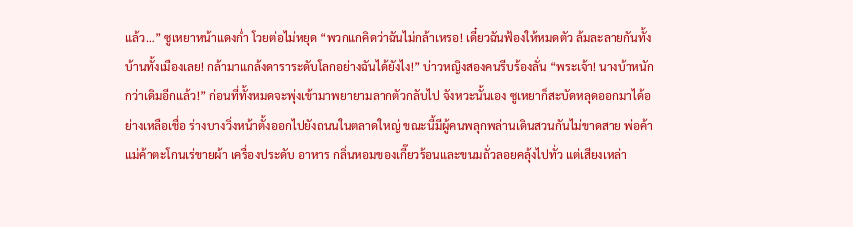แล้ว…” ซูเหยาหน้าแดงก่ำ โวยต่อไม่หยุด “พวกแกคิดว่าฉันไม่กล้าเหรอ! เดี๋ยวฉันฟ้องให้หมดตัว ล้มละลายกันทั้งบ้านทั้งเมืองเลย! กล้ามาแกล้งดาราระดับโลกอย่างฉันได้ยังไง!” บ่าวหญิงสองคนรีบร้องลั่น “พระเจ้า! นางบ้าหนักกว่าเดิมอีกแล้ว!” ก่อนที่ทั้งหมดจะพุ่งเข้ามาพยายามลากตัวกลับไป จังหวะนั้นเอง ซูเหยาก็สะบัดหลุดออกมาได้อย่างเหลือเชื่อ ร่างบางวิ่งหน้าตั้งออกไปยังถนนในตลาดใหญ่ ขณะนี้มีผู้คนพลุกพล่านเดินสวนกันไม่ขาดสาย พ่อค้าแม่ค้าตะโกนเร่ขายผ้า เครื่องประดับ อาหาร กลิ่นหอมของเกี๊ยวร้อนและขนมถั่วลอยคลุ้งไปทั่ว แต่เสียงเหล่า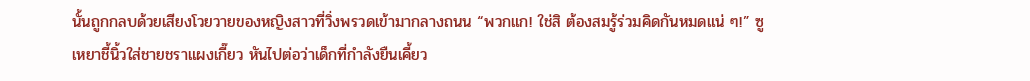นั้นถูกกลบด้วยเสียงโวยวายของหญิงสาวที่วิ่งพรวดเข้ามากลางถนน “พวกแก! ใช่สิ ต้องสมรู้ร่วมคิดกันหมดแน่ ๆ!” ซูเหยาชี้นิ้วใส่ชายชราแผงเกี๊ยว หันไปต่อว่าเด็กที่กำลังยืนเคี้ยว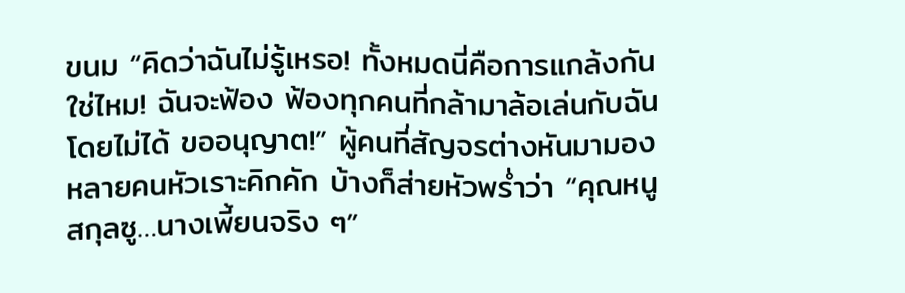ขนม “คิดว่าฉันไม่รู้เหรอ! ทั้งหมดนี่คือการแกล้งกันใช่ไหม! ฉันจะฟ้อง ฟ้องทุกคนที่กล้ามาล้อเล่นกับฉันโดยไม่ได้ ขออนุญาต!” ผู้คนที่สัญจรต่างหันมามอง หลายคนหัวเราะคิกคัก บ้างก็ส่ายหัวพร่ำว่า “คุณหนูสกุลซู…นางเพี้ยนจริง ๆ”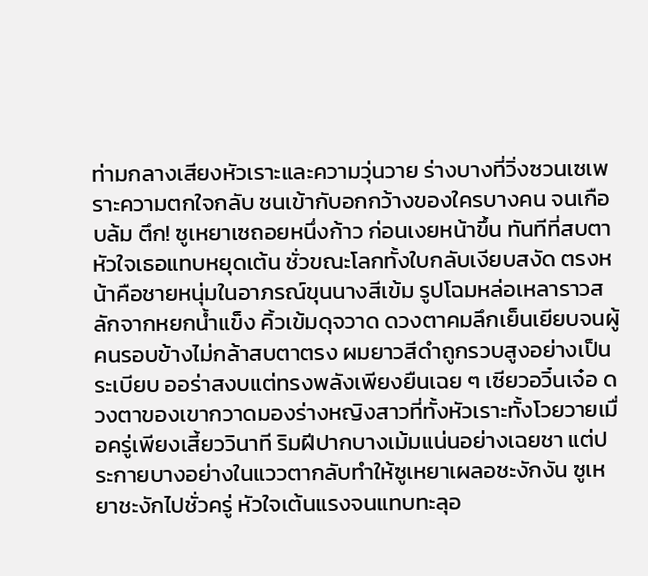ท่ามกลางเสียงหัวเราะและความวุ่นวาย ร่างบางที่วิ่งซวนเซเพราะความตกใจกลับ ชนเข้ากับอกกว้างของใครบางคน จนเกือบล้ม ตึก! ซูเหยาเซถอยหนึ่งก้าว ก่อนเงยหน้าขึ้น ทันทีที่สบตา หัวใจเธอแทบหยุดเต้น ชั่วขณะโลกทั้งใบกลับเงียบสงัด ตรงหน้าคือชายหนุ่มในอาภรณ์ขุนนางสีเข้ม รูปโฉมหล่อเหลาราวสลักจากหยกน้ำแข็ง คิ้วเข้มดุจวาด ดวงตาคมลึกเย็นเยียบจนผู้คนรอบข้างไม่กล้าสบตาตรง ผมยาวสีดำถูกรวบสูงอย่างเป็นระเบียบ ออร่าสงบแต่ทรงพลังเพียงยืนเฉย ๆ เซียวอวิ๋นเจ๋อ ดวงตาของเขากวาดมองร่างหญิงสาวที่ทั้งหัวเราะทั้งโวยวายเมื่อครู่เพียงเสี้ยววินาที ริมฝีปากบางเม้มแน่นอย่างเฉยชา แต่ประกายบางอย่างในแววตากลับทำให้ซูเหยาเผลอชะงักงัน ซูเหยาชะงักไปชั่วครู่ หัวใจเต้นแรงจนแทบทะลุอ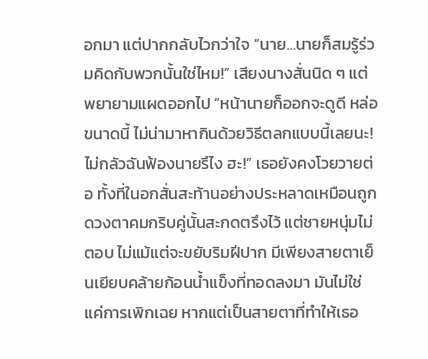อกมา แต่ปากกลับไวกว่าใจ “นาย…นายก็สมรู้ร่วมคิดกับพวกนั้นใช่ไหม!” เสียงนางสั่นนิด ๆ แต่พยายามแผดออกไป “หน้านายก็ออกจะดูดี หล่อขนาดนี้ ไม่น่ามาหากินด้วยวิธีตลกแบบนี้เลยนะ! ไม่กลัวฉันฟ้องนายรึไง ฮะ!” เธอยังคงโวยวายต่อ ทั้งที่ในอกสั่นสะท้านอย่างประหลาดเหมือนถูกดวงตาคมกริบคู่นั้นสะกดตรึงไว้ แต่ชายหนุ่มไม่ตอบ ไม่แม้แต่จะขยับริมฝีปาก มีเพียงสายตาเย็นเยียบคล้ายก้อนน้ำแข็งที่ทอดลงมา มันไม่ใช่แค่การเพิกเฉย หากแต่เป็นสายตาที่ทำให้เธอ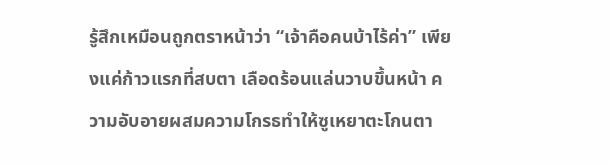รู้สึกเหมือนถูกตราหน้าว่า “เจ้าคือคนบ้าไร้ค่า” เพียงแค่ก้าวแรกที่สบตา เลือดร้อนแล่นวาบขึ้นหน้า ความอับอายผสมความโกรธทำให้ซูเหยาตะโกนตา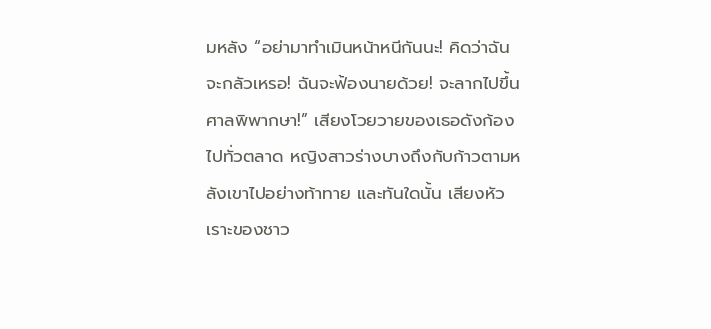มหลัง “อย่ามาทำเมินหน้าหนีกันนะ! คิดว่าฉันจะกลัวเหรอ! ฉันจะฟ้องนายด้วย! จะลากไปขึ้นศาลพิพากษา!” เสียงโวยวายของเธอดังก้องไปทั่วตลาด หญิงสาวร่างบางถึงกับก้าวตามหลังเขาไปอย่างท้าทาย และทันใดนั้น เสียงหัวเราะของชาว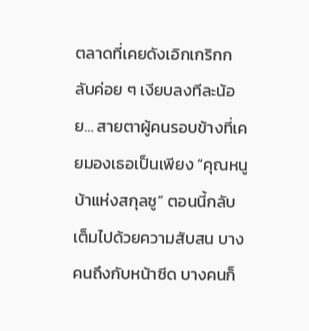ตลาดที่เคยดังเอิกเกริกกลับค่อย ๆ เงียบลงทีละน้อย… สายตาผู้คนรอบข้างที่เคยมองเธอเป็นเพียง “คุณหนูบ้าแห่งสกุลซู” ตอนนี้กลับเต็มไปด้วยความสับสน บางคนถึงกับหน้าซีด บางคนก็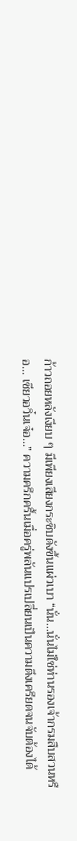ก้าวถอยหลังเงียบ ๆ มีเพียงเสียงกระซิบดังขึ้นแผ่วเบา “นั่น…นั่นไม่ใช่ท่านรองเจ้ากรมสืบสวนหรือ… เซียวอวิ๋นเจ๋อ…” ความครึกครื้นเมื่อครู่พลันแปรเปลี่ยนเป็นความตึงเครียดจนจับต้องได้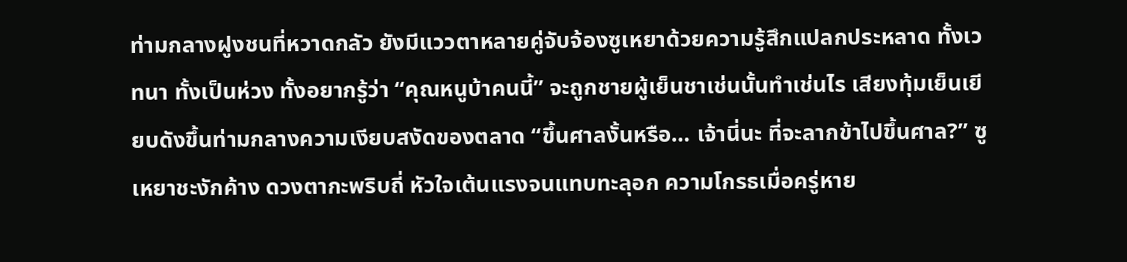ท่ามกลางฝูงชนที่หวาดกลัว ยังมีแววตาหลายคู่จับจ้องซูเหยาด้วยความรู้สึกแปลกประหลาด ทั้งเวทนา ทั้งเป็นห่วง ทั้งอยากรู้ว่า “คุณหนูบ้าคนนี้” จะถูกชายผู้เย็นชาเช่นนั้นทำเช่นไร เสียงทุ้มเย็นเยียบดังขึ้นท่ามกลางความเงียบสงัดของตลาด “ขึ้นศาลงั้นหรือ… เจ้านี่นะ ที่จะลากข้าไปขึ้นศาล?” ซูเหยาชะงักค้าง ดวงตากะพริบถี่ หัวใจเต้นแรงจนแทบทะลุอก ความโกรธเมื่อครู่หาย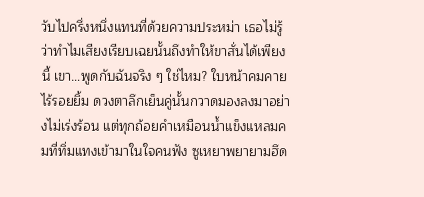วับไปครึ่งหนึ่งแทนที่ด้วยความประหม่า เธอไม่รู้ว่าทำไมเสียงเรียบเฉยนั้นถึงทำให้ขาสั่นได้เพียงนี้ เขา…พูดกับฉันจริง ๆ ใช่ไหม? ใบหน้าคมคายไร้รอยยิ้ม ดวงตาลึกเย็นคู่นั้นกวาดมองลงมาอย่างไม่เร่งร้อน แต่ทุกถ้อยคำเหมือนน้ำแข็งแหลมคมที่ทิ่มแทงเข้ามาในใจคนฟัง ซูเหยาพยายามฮึด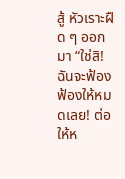สู้ หัวเราะฝืด ๆ ออกมา “ใช่สิ! ฉันจะฟ้อง ฟ้องให้หมดเลย! ต่อให้ห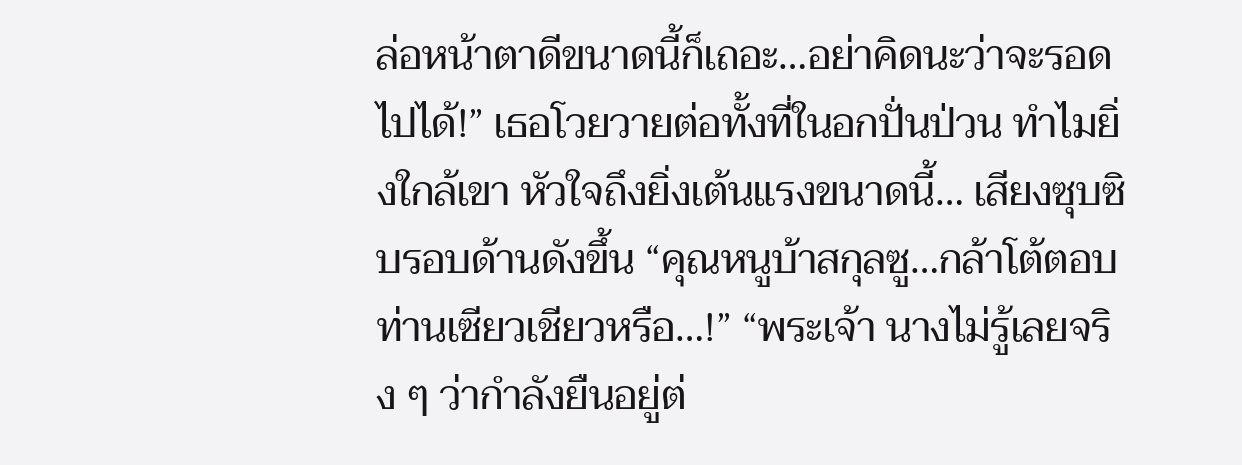ล่อหน้าตาดีขนาดนี้ก็เถอะ…อย่าคิดนะว่าจะรอดไปได้!” เธอโวยวายต่อทั้งที่ในอกปั่นป่วน ทำไมยิ่งใกล้เขา หัวใจถึงยิ่งเต้นแรงขนาดนี้… เสียงซุบซิบรอบด้านดังขึ้น “คุณหนูบ้าสกุลซู…กล้าโต้ตอบท่านเซียวเชียวหรือ…!” “พระเจ้า นางไม่รู้เลยจริง ๆ ว่ากำลังยืนอยู่ต่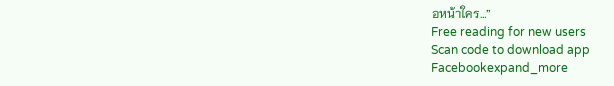อหน้าใคร…”
Free reading for new users
Scan code to download app
Facebookexpand_more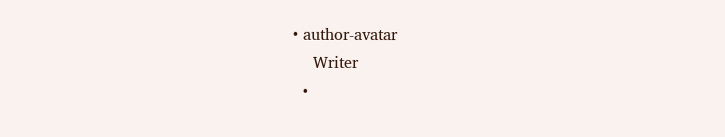• author-avatar
    Writer
  •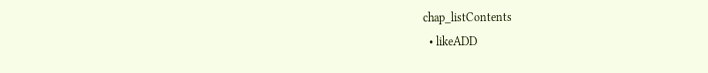chap_listContents
  • likeADD